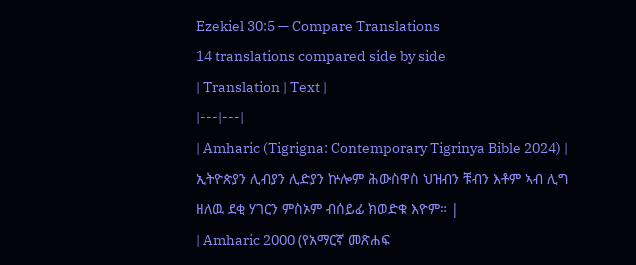Ezekiel 30:5 — Compare Translations
14 translations compared side by side
| Translation | Text |
|---|---|
| Amharic (Tigrigna: Contemporary Tigrinya Bible 2024) | ኢትዮጵያን ሊብያን ሊድያን ኵሎም ሕውስዋስ ህዝብን ቹብን እቶም ኣብ ሊግ ዘለዉ ደቂ ሃገርን ምስኦም ብሰይፊ ክወድቁ እዮም። |
| Amharic 2000 (የአማርኛ መጽሐፍ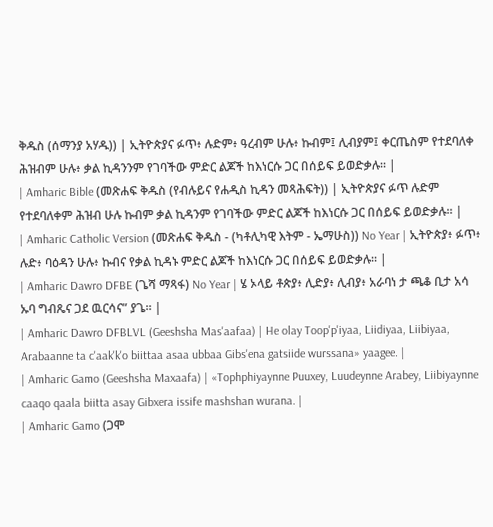ቅዱስ (ሰማንያ አሃዱ)) | ኢትዮጵያና ፉጥ፥ ሉድም፥ ዓረብም ሁሉ፥ ኩብም፤ ሊብያም፤ ቀርጤስም የተደባለቀ ሕዝብም ሁሉ፥ ቃል ኪዳንንም የገባችው ምድር ልጆች ከእነርሱ ጋር በሰይፍ ይወድቃሉ። |
| Amharic Bible (መጽሐፍ ቅዱስ (የብሉይና የሐዲስ ኪዳን መጻሕፍት)) | ኢትዮጵያና ፉጥ ሉድም የተደባለቀም ሕዝብ ሁሉ ኩብም ቃል ኪዳንም የገባችው ምድር ልጆች ከእነርሱ ጋር በሰይፍ ይወድቃሉ። |
| Amharic Catholic Version (መጽሐፍ ቅዱስ - (ካቶሊካዊ እትም - ኤማሁስ)) No Year | ኢትዮጵያ፥ ፉጥ፥ ሉድ፥ ባዕዳን ሁሉ፥ ኩብና የቃል ኪዳኑ ምድር ልጆች ከእነርሱ ጋር በሰይፍ ይወድቃሉ። |
| Amharic Dawro DFBE (ጌሻ ማጻፋ) No Year | ሄ ኦላይ ቶጵያ፥ ሊድያ፥ ሊብያ፥ አራባነ ታ ጫቆ ቢታ አሳ ኡባ ግብጼና ጋደ ዉርሳና” ያጌ። |
| Amharic Dawro DFBLVL (Geeshsha Mas'aafaa) | He olay Toop'p'iyaa, Liidiyaa, Liibiyaa, Arabaanne ta c'aak'k'o biittaa asaa ubbaa Gibs'ena gatsiide wurssana» yaagee. |
| Amharic Gamo (Geeshsha Maxaafa) | «Tophphiyaynne Puuxey, Luudeynne Arabey, Liibiyaynne caaqo qaala biitta asay Gibxera issife mashshan wurana. |
| Amharic Gamo (ጋሞ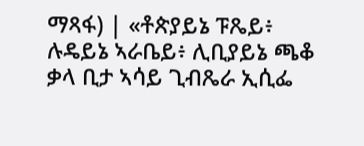ማጻፋ) | «ቶጵያይኔ ፑጼይ፥ ሉዴይኔ ኣራቤይ፥ ሊቢያይኔ ጫቆ ቃላ ቢታ ኣሳይ ጊብጼራ ኢሲፌ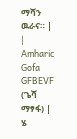ማሻን ዉራና። |
| Amharic Gofa GFBEVF (ጌሻ ማፃፋ) | ሄ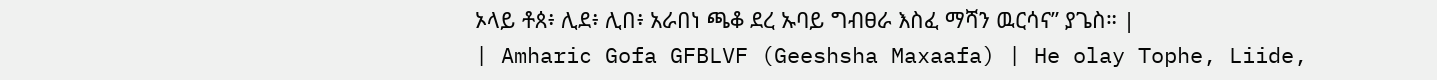ኦላይ ቶጰ፥ ሊደ፥ ሊበ፥ አራበነ ጫቆ ደረ ኡባይ ግብፀራ እስፈ ማሻን ዉርሳና” ያጌስ። |
| Amharic Gofa GFBLVF (Geeshsha Maxaafa) | He olay Tophe, Liide,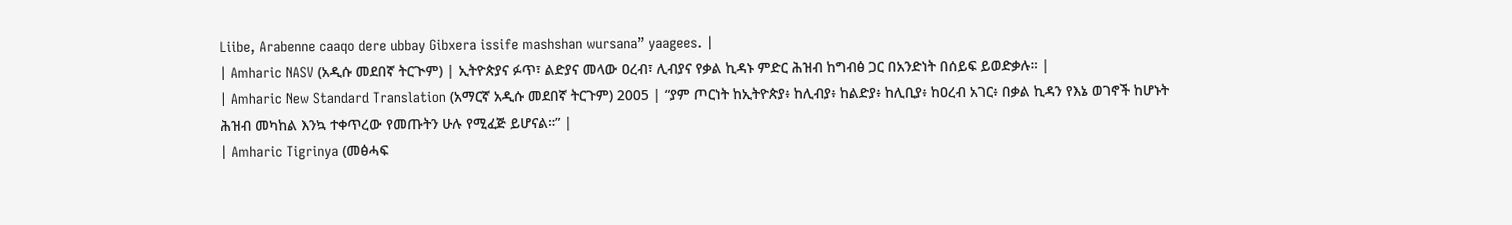Liibe, Arabenne caaqo dere ubbay Gibxera issife mashshan wursana” yaagees. |
| Amharic NASV (አዲሱ መደበኛ ትርጒም) | ኢትዮጵያና ፉጥ፣ ልድያና መላው ዐረብ፣ ሊብያና የቃል ኪዳኑ ምድር ሕዝብ ከግብፅ ጋር በአንድነት በሰይፍ ይወድቃሉ። |
| Amharic New Standard Translation (አማርኛ አዲሱ መደበኛ ትርጉም) 2005 | “ያም ጦርነት ከኢትዮጵያ፥ ከሊብያ፥ ከልድያ፥ ከሊቢያ፥ ከዐረብ አገር፥ በቃል ኪዳን የእኔ ወገኖች ከሆኑት ሕዝብ መካከል እንኳ ተቀጥረው የመጡትን ሁሉ የሚፈጅ ይሆናል።” |
| Amharic Tigrinya (መፅሓፍ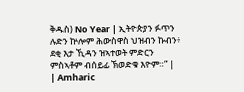ቅዱስ) No Year | ኢትዮጵያን ፉጥን ሉድን ኵሎም ሕውስዋስ ህዝብን ኩብን፥ ደቂ እታ ኺዳን ዝኣተወት ምድርን ምስኣቶም ብሰይፊ ኽወድቁ እዮም።” |
| Amharic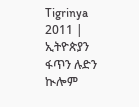Tigrinya 2011 | ኢትዮጵያን ፋጥን ሉድን ኲሎም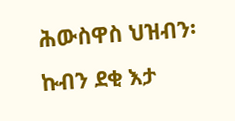ሕውስዋስ ህዝብን፡ ኩብን ደቂ እታ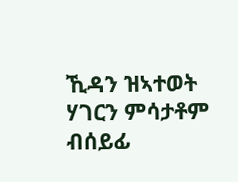ኺዳን ዝኣተወት ሃገርን ምሳታቶም ብሰይፊ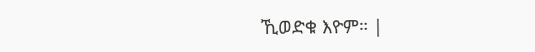ኺወድቁ እዮም። |